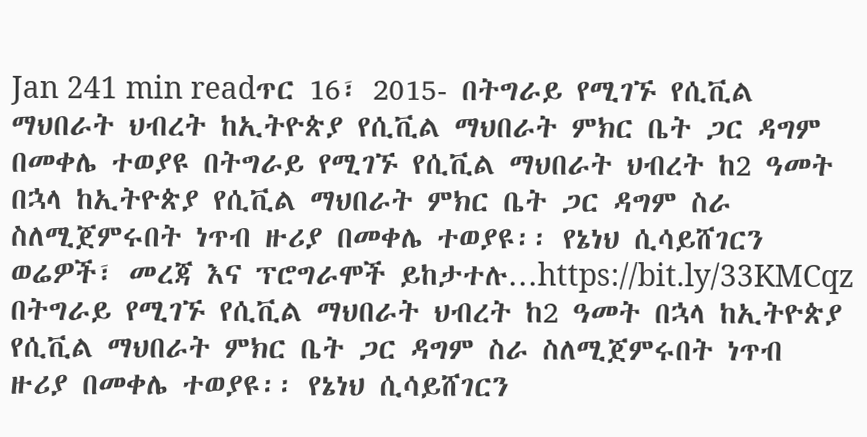Jan 241 min readጥር 16፣ 2015- በትግራይ የሚገኙ የሲቪል ማህበራት ህብረት ከኢትዮጵያ የሲቪል ማህበራት ምክር ቤት ጋር ዳግም በመቀሌ ተወያዩ በትግራይ የሚገኙ የሲቪል ማህበራት ህብረት ከ2 ዓመት በኋላ ከኢትዮጵያ የሲቪል ማህበራት ምክር ቤት ጋር ዳግም ስራ ስለሚጀምሩበት ነጥብ ዙሪያ በመቀሌ ተወያዩ፡፡ የኔነህ ሲሳይሸገርን ወሬዎች፣ መረጃ እና ፕሮግራሞች ይከታተሉ…https://bit.ly/33KMCqz
በትግራይ የሚገኙ የሲቪል ማህበራት ህብረት ከ2 ዓመት በኋላ ከኢትዮጵያ የሲቪል ማህበራት ምክር ቤት ጋር ዳግም ስራ ስለሚጀምሩበት ነጥብ ዙሪያ በመቀሌ ተወያዩ፡፡ የኔነህ ሲሳይሸገርን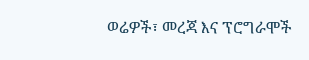ወሬዎች፣ መረጃ እና ፕሮግራሞች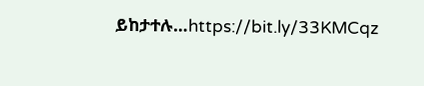ይከታተሉ…https://bit.ly/33KMCqz